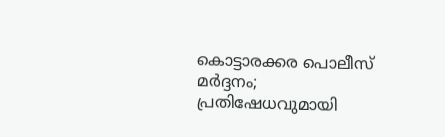കൊട്ടാരക്കര പൊലീസ് മർദ്ദനം; പ്രതിഷേധവുമായി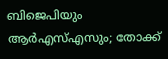ബിജെപിയും ആർഎസ്എസും; തോക്ക്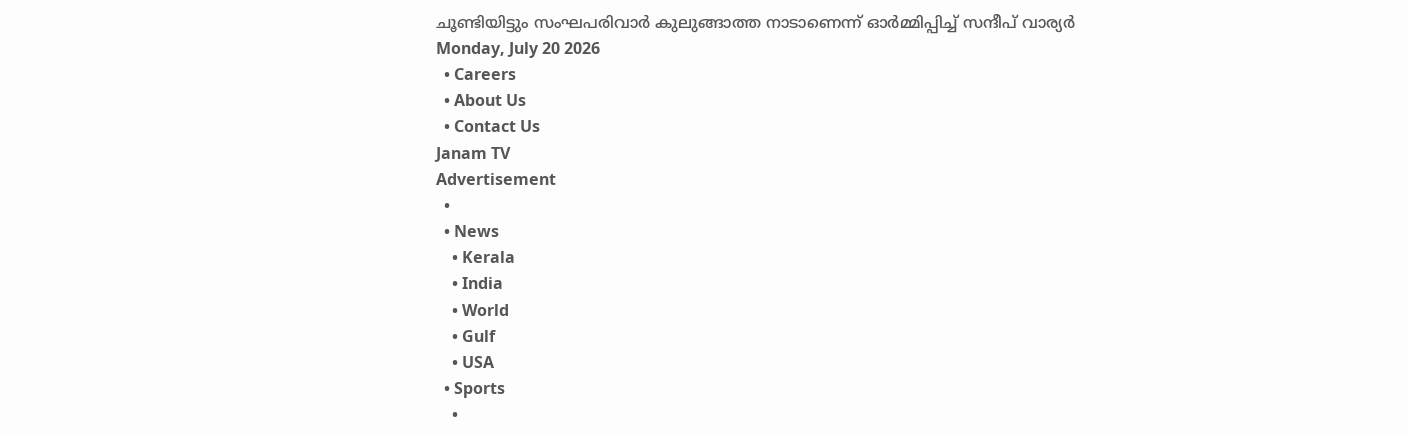ചൂണ്ടിയിട്ടും സംഘപരിവാർ കുലുങ്ങാത്ത നാടാണെന്ന് ഓർമ്മിപ്പിച്ച് സന്ദീപ് വാര്യർ
Monday, July 20 2026
  • Careers
  • About Us
  • Contact Us
Janam TV
Advertisement
  •
  • News
    • Kerala
    • India
    • World
    • Gulf
    • USA
  • Sports
    •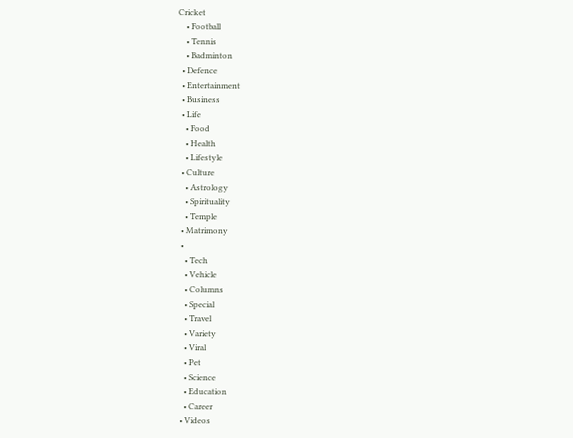Cricket
    • Football
    • Tennis
    • Badminton
  • Defence
  • Entertainment
  • Business
  • Life
    • Food
    • Health
    • Lifestyle
  • Culture
    • Astrology
    • Spirituality
    • Temple
  • Matrimony
  •
    • Tech
    • Vehicle
    • Columns
    • Special
    • Travel
    • Variety
    • Viral
    • Pet
    • Science
    • Education
    • Career
  • Videos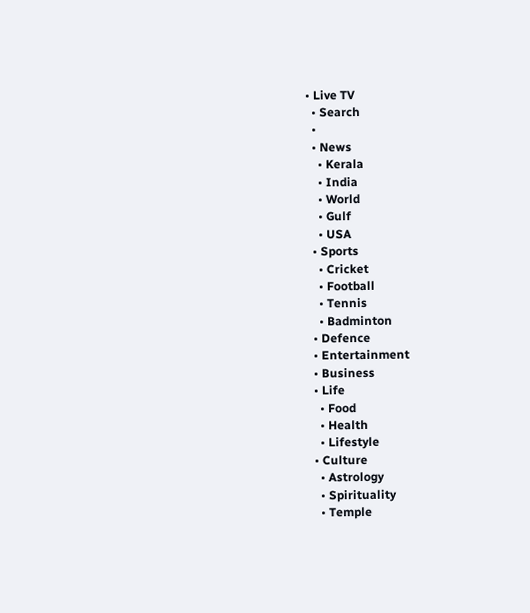• Live TV
  • Search
  •
  • News
    • Kerala
    • India
    • World
    • Gulf
    • USA
  • Sports
    • Cricket
    • Football
    • Tennis
    • Badminton
  • Defence
  • Entertainment
  • Business
  • Life
    • Food
    • Health
    • Lifestyle
  • Culture
    • Astrology
    • Spirituality
    • Temple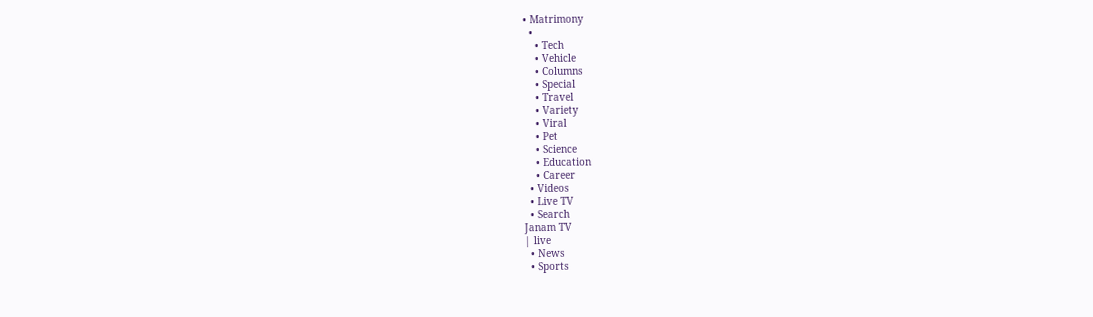• Matrimony
  •
    • Tech
    • Vehicle
    • Columns
    • Special
    • Travel
    • Variety
    • Viral
    • Pet
    • Science
    • Education
    • Career
  • Videos
  • Live TV
  • Search
Janam TV
| live
  • News
  • Sports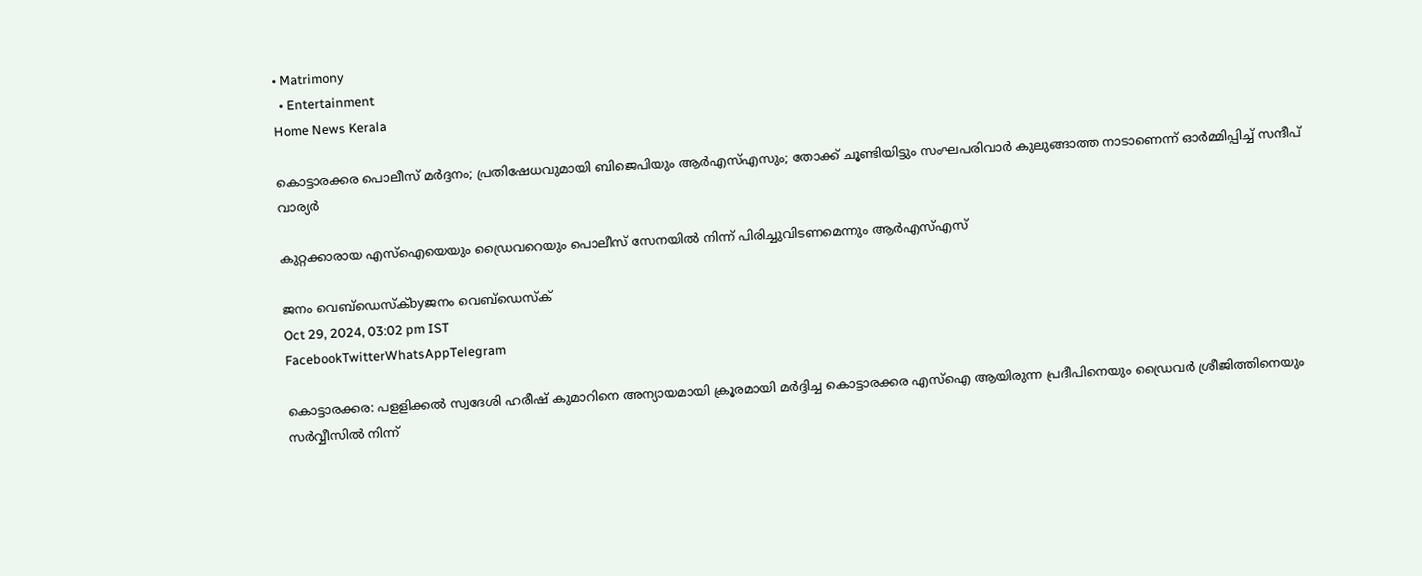• Matrimony
  • Entertainment
Home News Kerala

കൊട്ടാരക്കര പൊലീസ് മർദ്ദനം; പ്രതിഷേധവുമായി ബിജെപിയും ആർഎസ്എസും; തോക്ക് ചൂണ്ടിയിട്ടും സംഘപരിവാർ കുലുങ്ങാത്ത നാടാണെന്ന് ഓർമ്മിപ്പിച്ച് സന്ദീപ് വാര്യർ

കുറ്റക്കാരായ എസ്‌ഐയെയും ഡ്രൈവറെയും പൊലീസ് സേനയിൽ നിന്ന് പിരിച്ചുവിടണമെന്നും ആർഎസ്എസ്

ജനം വെബ്‌ഡെസ്ക്byജനം വെബ്‌ഡെസ്ക്
Oct 29, 2024, 03:02 pm IST
FacebookTwitterWhatsAppTelegram

കൊട്ടാരക്കര: പളളിക്കൽ സ്വദേശി ഹരീഷ് കുമാറിനെ അന്യായമായി ക്രൂരമായി മർദ്ദിച്ച കൊട്ടാരക്കര എസ്‌ഐ ആയിരുന്ന പ്രദീപിനെയും ഡ്രൈവർ ശ്രീജിത്തിനെയും സർവ്വീസിൽ നിന്ന്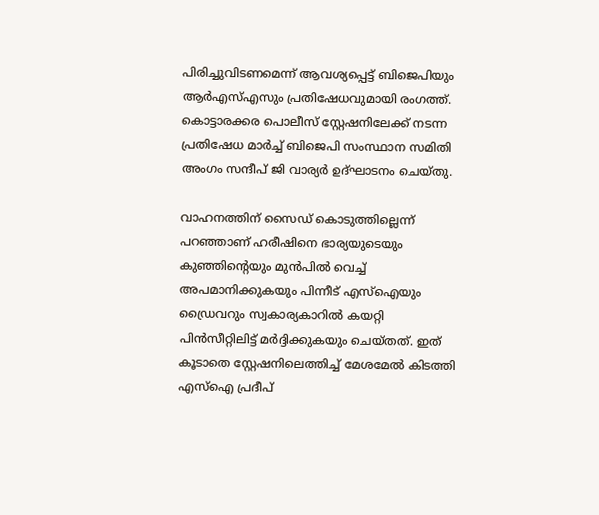പിരിച്ചുവിടണമെന്ന് ആവശ്യപ്പെട്ട് ബിജെപിയും ആർഎസ്എസും പ്രതിഷേധവുമായി രംഗത്ത്. കൊട്ടാരക്കര പൊലീസ് സ്റ്റേഷനിലേക്ക് നടന്ന പ്രതിഷേധ മാർച്ച് ബിജെപി സംസ്ഥാന സമിതി അംഗം സന്ദീപ് ജി വാര്യർ ഉദ്ഘാടനം ചെയ്തു.

വാഹനത്തിന് സൈഡ് കൊടുത്തില്ലെന്ന് പറഞ്ഞാണ് ഹരീഷിനെ ഭാര്യയുടെയും കുഞ്ഞിന്റെയും മുൻപിൽ വെച്ച് അപമാനിക്കുകയും പിന്നീട് എസ്‌ഐയും ഡ്രൈവറും സ്വകാര്യകാറിൽ കയറ്റി പിൻസീറ്റിലിട്ട് മർദ്ദിക്കുകയും ചെയ്തത്. ഇത് കൂടാതെ സ്റ്റേഷനിലെത്തിച്ച് മേശമേൽ കിടത്തി എസ്‌ഐ പ്രദീപ്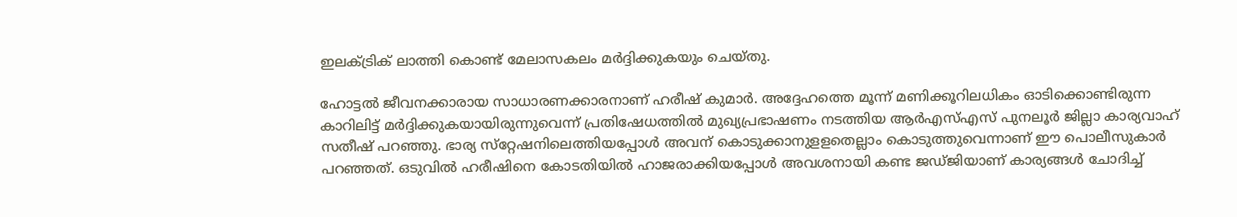ഇലക്ട്രിക് ലാത്തി കൊണ്ട് മേലാസകലം മർദ്ദിക്കുകയും ചെയ്തു.

ഹോട്ടൽ ജീവനക്കാരായ സാധാരണക്കാരനാണ് ഹരീഷ് കുമാർ. അദ്ദേഹത്തെ മൂന്ന് മണിക്കൂറിലധികം ഓടിക്കൊണ്ടിരുന്ന കാറിലിട്ട് മർദ്ദിക്കുകയായിരുന്നുവെന്ന് പ്രതിഷേധത്തിൽ മുഖ്യപ്രഭാഷണം നടത്തിയ ആർഎസ്എസ് പുനലൂർ ജില്ലാ കാര്യവാഹ് സതീഷ് പറഞ്ഞു. ഭാര്യ സ്‌റ്റേഷനിലെത്തിയപ്പോൾ അവന് കൊടുക്കാനുളളതെല്ലാം കൊടുത്തുവെന്നാണ് ഈ പൊലീസുകാർ പറഞ്ഞത്. ഒടുവിൽ ഹരീഷിനെ കോടതിയിൽ ഹാജരാക്കിയപ്പോൾ അവശനായി കണ്ട ജഡ്ജിയാണ് കാര്യങ്ങൾ ചോദിച്ച്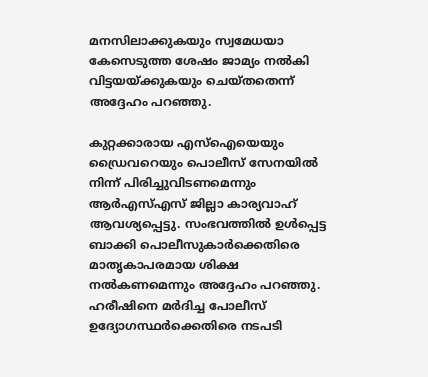മനസിലാക്കുകയും സ്വമേധയാ കേസെടുത്ത ശേഷം ജാമ്യം നൽകി വിട്ടയയ്‌ക്കുകയും ചെയ്തതെന്ന് അദ്ദേഹം പറഞ്ഞു.

കുറ്റക്കാരായ എസ്‌ഐയെയും ഡ്രൈവറെയും പൊലീസ് സേനയിൽ നിന്ന് പിരിച്ചുവിടണമെന്നും ആർഎസ്എസ് ജില്ലാ കാര്യവാഹ് ആവശ്യപ്പെട്ടു. സംഭവത്തിൽ ഉൾപ്പെട്ട ബാക്കി പൊലീസുകാർക്കെതിരെ മാതൃകാപരമായ ശിക്ഷ നൽകണമെന്നും അദ്ദേഹം പറഞ്ഞു. ഹരീഷിനെ മർദിച്ച പോലീസ് ഉദ്യോഗസ്ഥർക്കെതിരെ നടപടി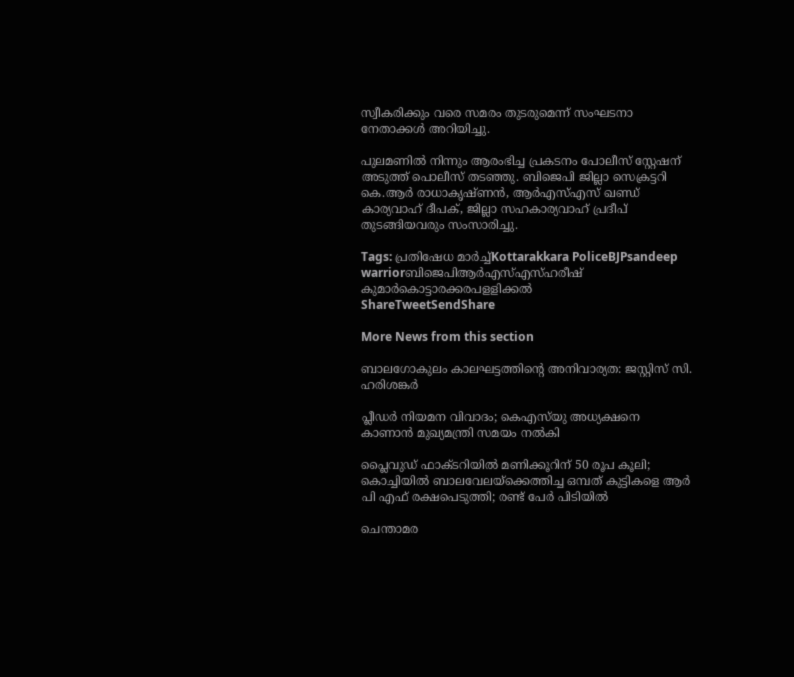സ്വീകരിക്കും വരെ സമരം തുടരുമെന്ന് സംഘടനാ നേതാക്കൾ അറിയിച്ചു.

പുലമണിൽ നിന്നും ആരംഭിച്ച പ്രകടനം പോലീസ് സ്റ്റേഷന് അടുത്ത് പൊലീസ് തടഞ്ഞു. ബിജെപി ജില്ലാ സെക്രട്ടറി കെ.ആർ രാധാകൃഷ്ണൻ, ആർഎസ്എസ് ഖണ്ഡ് കാര്യവാഹ് ദീപക്, ജില്ലാ സഹകാര്യവാഹ് പ്രദീപ് തുടങ്ങിയവരും സംസാരിച്ചു.

Tags: പ്രതിഷേധ മാർച്ച്Kottarakkara PoliceBJPsandeep warriorബിജെപിആർഎസ്എസ്ഹരീഷ് കുമാർകൊട്ടാരക്കരപളളിക്കൽ
ShareTweetSendShare

More News from this section

ബാലഗോകുലം കാലഘട്ടത്തിന്റെ അനിവാര്യത: ജസ്റ്റിസ് സി. ഹരിശങ്കര്‍

പ്ലീഡർ നിയമന വിവാദം; കെഎസ്‌യു അധ്യക്ഷനെ കാണാൻ മുഖ്യമന്ത്രി സമയം നൽകി

പ്ലൈവുഡ് ഫാക്ടറിയിൽ മണിക്കൂറിന് 50 രൂപ കൂലി; കൊച്ചിയിൽ ബാലവേലയ്‌ക്കെത്തിച്ച ഒമ്പത് കുട്ടികളെ ആർ പി എഫ് രക്ഷപെടുത്തി; രണ്ട് പേർ പിടിയിൽ

ചെന്താമര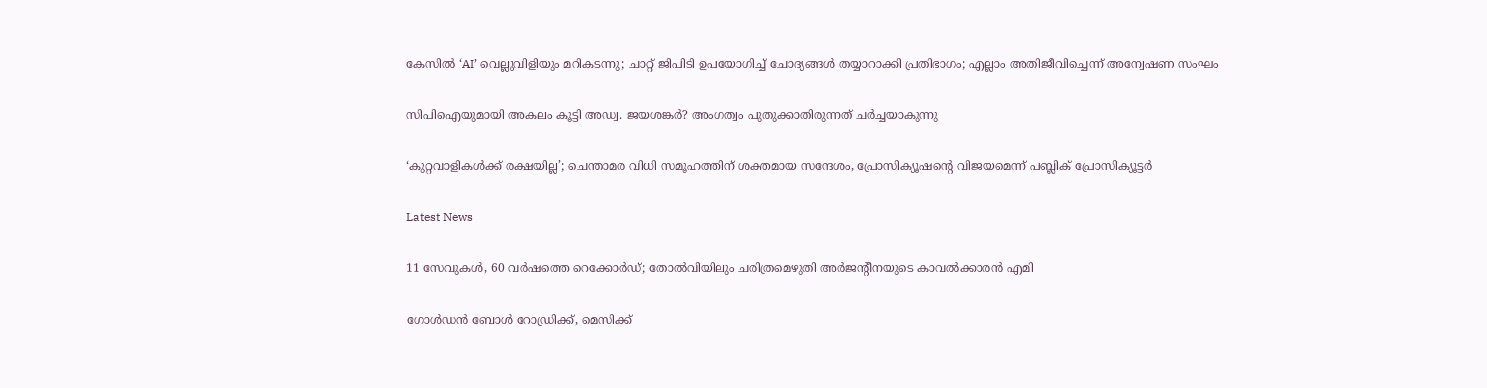കേസിൽ ‘AI’ വെല്ലുവിളിയും മറികടന്നു; ചാറ്റ് ജിപിടി ഉപയോഗിച്ച് ചോദ്യങ്ങൾ തയ്യാറാക്കി പ്രതിഭാഗം; എല്ലാം അതിജീവിച്ചെന്ന് അന്വേഷണ സംഘം

സിപിഐയുമായി അകലം കൂട്ടി അഡ്വ. ജയശങ്കർ? അംഗത്വം പുതുക്കാതിരുന്നത് ചർച്ചയാകുന്നു

‘കുറ്റവാളികൾക്ക് രക്ഷയില്ല’; ചെന്താമര വിധി സമൂഹത്തിന് ശക്തമായ സന്ദേശം, പ്രോസിക്യൂഷന്റെ വിജയമെന്ന് പബ്ലിക് പ്രോസിക്യൂട്ടർ

Latest News

11 സേവുകള്‍, 60 വര്‍ഷത്തെ റെക്കോര്‍ഡ്; തോല്‍വിയിലും ചരിത്രമെഴുതി അര്‍ജന്റീനയുടെ കാവല്‍ക്കാരന്‍ എമി

ഗോള്‍ഡന്‍ ബോള്‍ റോഡ്രിക്ക്, മെസിക്ക്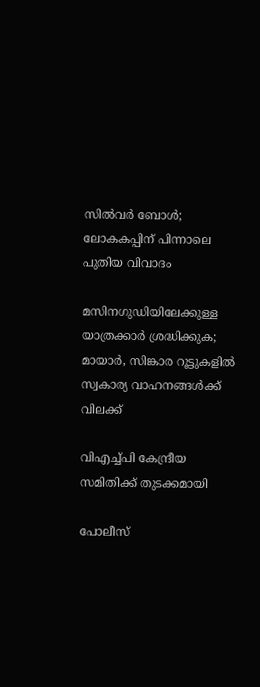സില്‍വര്‍ ബോള്‍; ലോകകപ്പിന് പിന്നാലെ പുതിയ വിവാദം

മസിനഗുഡിയിലേക്കുള്ള യാത്രക്കാർ ശ്രദ്ധിക്കുക; മായാർ, സിങ്കാര റൂട്ടുകളിൽ സ്വകാര്യ വാഹനങ്ങൾക്ക് വിലക്ക്

വിഎച്ച്പി കേന്ദ്രീയ സമിതിക്ക് തുടക്കമായി

പോലീസ്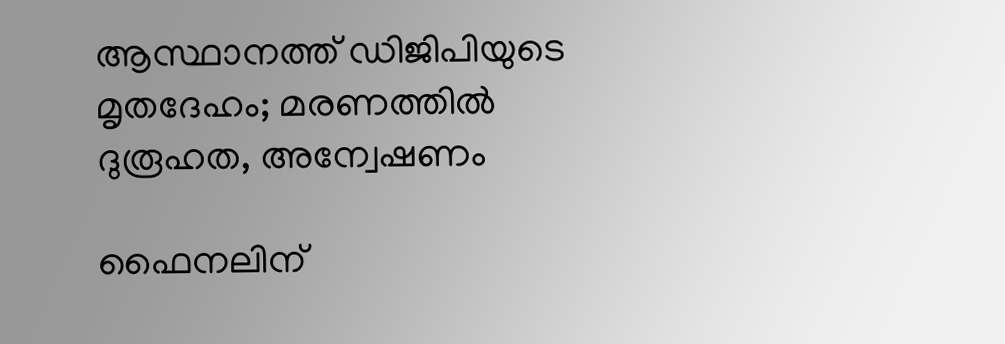ആസ്ഥാനത്ത് ഡിജിപിയുടെ മൃതദേഹം; മരണത്തിൽ ദുരൂഹത, അന്വേഷണം

ഫൈനലിന്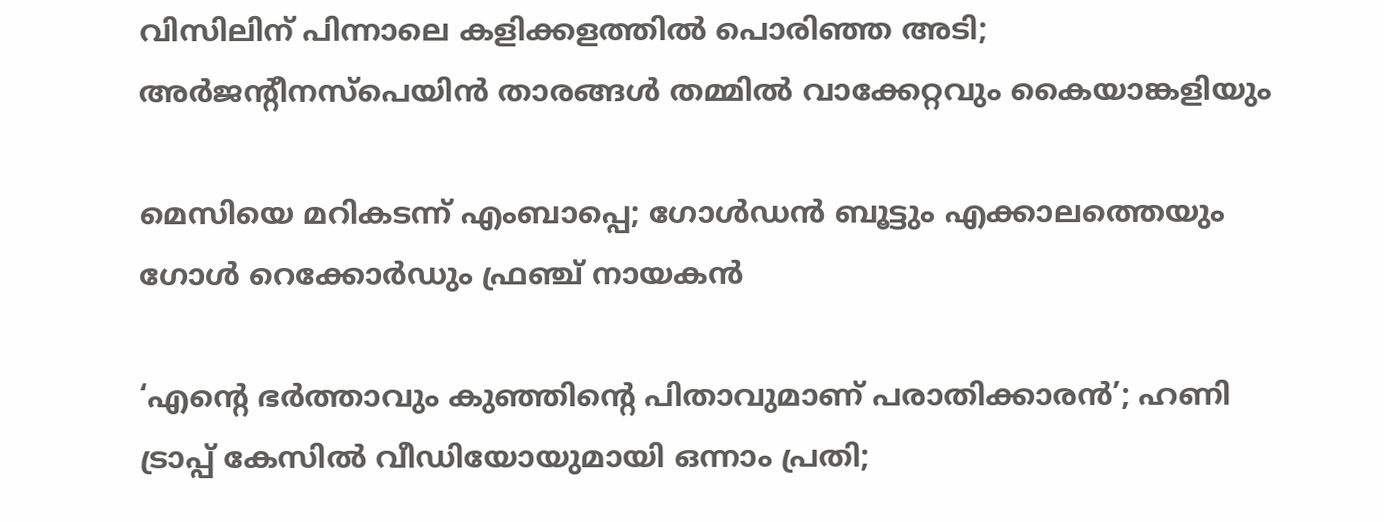വിസിലിന് പിന്നാലെ കളിക്കളത്തില്‍ പൊരിഞ്ഞ അടി; അര്‍ജന്റീനസ്‌പെയിന്‍ താരങ്ങള്‍ തമ്മില്‍ വാക്കേറ്റവും കൈയാങ്കളിയും

മെസിയെ മറികടന്ന് എംബാപ്പെ; ഗോള്‍ഡന്‍ ബൂട്ടും എക്കാലത്തെയും ഗോള്‍ റെക്കോര്‍ഡും ഫ്രഞ്ച് നായകന്‍

‘എന്റെ ഭർത്താവും കുഞ്ഞിന്റെ പിതാവുമാണ് പരാതിക്കാരൻ’; ഹണി ട്രാപ്പ് കേസിൽ വീഡിയോയുമായി ഒന്നാം പ്രതി;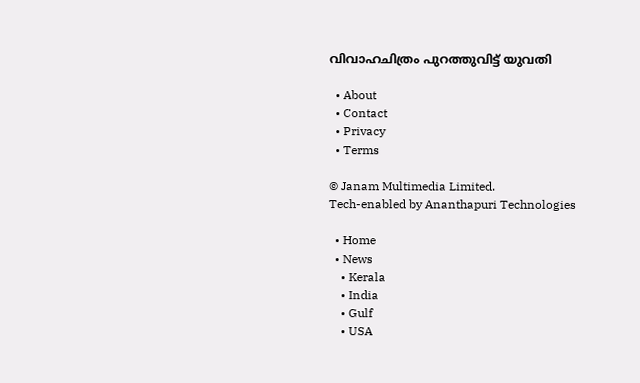വിവാഹചിത്രം പുറത്തുവിട്ട് യുവതി

  • About
  • Contact
  • Privacy
  • Terms

© Janam Multimedia Limited.
Tech-enabled by Ananthapuri Technologies

  • Home
  • News
    • Kerala
    • India
    • Gulf
    • USA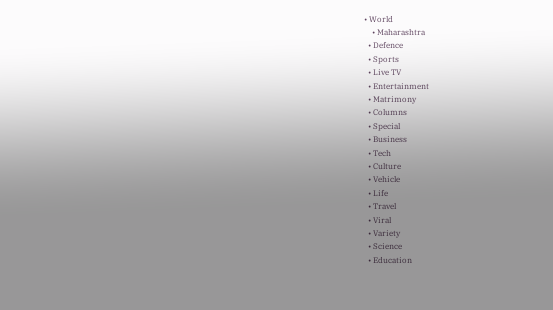• World
    • Maharashtra
  • Defence
  • Sports
  • Live TV
  • Entertainment
  • Matrimony
  • Columns
  • Special
  • Business
  • Tech
  • Culture
  • Vehicle
  • Life
  • Travel
  • Viral
  • Variety
  • Science
  • Education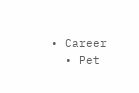• Career
  • Pet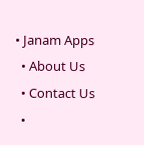• Janam Apps
  • About Us
  • Contact Us
  •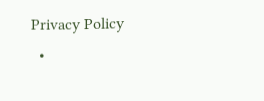Privacy Policy
  •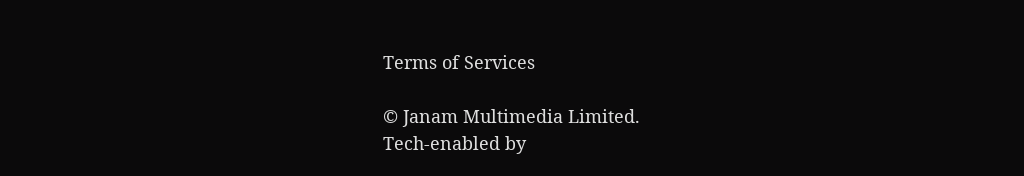Terms of Services

© Janam Multimedia Limited.
Tech-enabled by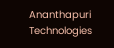Ananthapuri Technologies